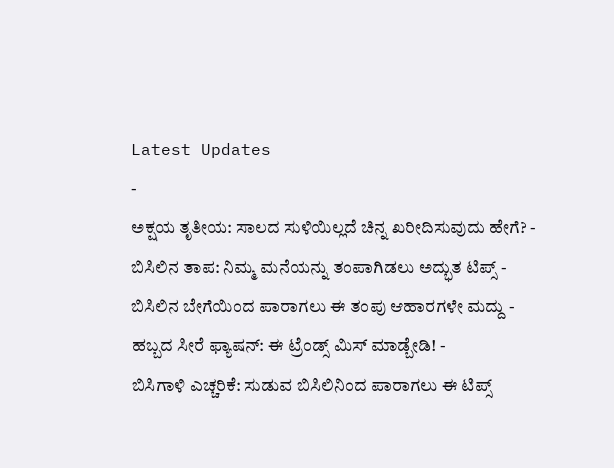Latest Updates
-
ಅಕ್ಷಯ ತೃತೀಯ: ಸಾಲದ ಸುಳಿಯಿಲ್ಲದೆ ಚಿನ್ನ ಖರೀದಿಸುವುದು ಹೇಗೆ? -
ಬಿಸಿಲಿನ ತಾಪ: ನಿಮ್ಮ ಮನೆಯನ್ನು ತಂಪಾಗಿಡಲು ಅದ್ಭುತ ಟಿಪ್ಸ್ -
ಬಿಸಿಲಿನ ಬೇಗೆಯಿಂದ ಪಾರಾಗಲು ಈ ತಂಪು ಆಹಾರಗಳೇ ಮದ್ದು -
ಹಬ್ಬದ ಸೀರೆ ಫ್ಯಾಷನ್: ಈ ಟ್ರೆಂಡ್ಸ್ ಮಿಸ್ ಮಾಡ್ಬೇಡಿ! -
ಬಿಸಿಗಾಳಿ ಎಚ್ಚರಿಕೆ: ಸುಡುವ ಬಿಸಿಲಿನಿಂದ ಪಾರಾಗಲು ಈ ಟಿಪ್ಸ್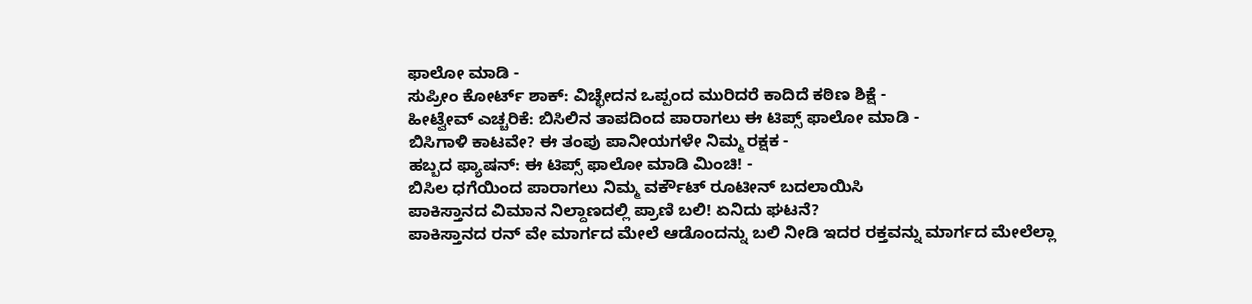ಫಾಲೋ ಮಾಡಿ -
ಸುಪ್ರೀಂ ಕೋರ್ಟ್ ಶಾಕ್: ವಿಚ್ಛೇದನ ಒಪ್ಪಂದ ಮುರಿದರೆ ಕಾದಿದೆ ಕಠಿಣ ಶಿಕ್ಷೆ -
ಹೀಟ್ವೇವ್ ಎಚ್ಚರಿಕೆ: ಬಿಸಿಲಿನ ತಾಪದಿಂದ ಪಾರಾಗಲು ಈ ಟಿಪ್ಸ್ ಫಾಲೋ ಮಾಡಿ -
ಬಿಸಿಗಾಳಿ ಕಾಟವೇ? ಈ ತಂಪು ಪಾನೀಯಗಳೇ ನಿಮ್ಮ ರಕ್ಷಕ -
ಹಬ್ಬದ ಫ್ಯಾಷನ್: ಈ ಟಿಪ್ಸ್ ಫಾಲೋ ಮಾಡಿ ಮಿಂಚಿ! -
ಬಿಸಿಲ ಧಗೆಯಿಂದ ಪಾರಾಗಲು ನಿಮ್ಮ ವರ್ಕೌಟ್ ರೂಟೀನ್ ಬದಲಾಯಿಸಿ
ಪಾಕಿಸ್ತಾನದ ವಿಮಾನ ನಿಲ್ದಾಣದಲ್ಲಿ ಪ್ರಾಣಿ ಬಲಿ! ಏನಿದು ಘಟನೆ?
ಪಾಕಿಸ್ತಾನದ ರನ್ ವೇ ಮಾರ್ಗದ ಮೇಲೆ ಆಡೊಂದನ್ನು ಬಲಿ ನೀಡಿ ಇದರ ರಕ್ತವನ್ನು ಮಾರ್ಗದ ಮೇಲೆಲ್ಲಾ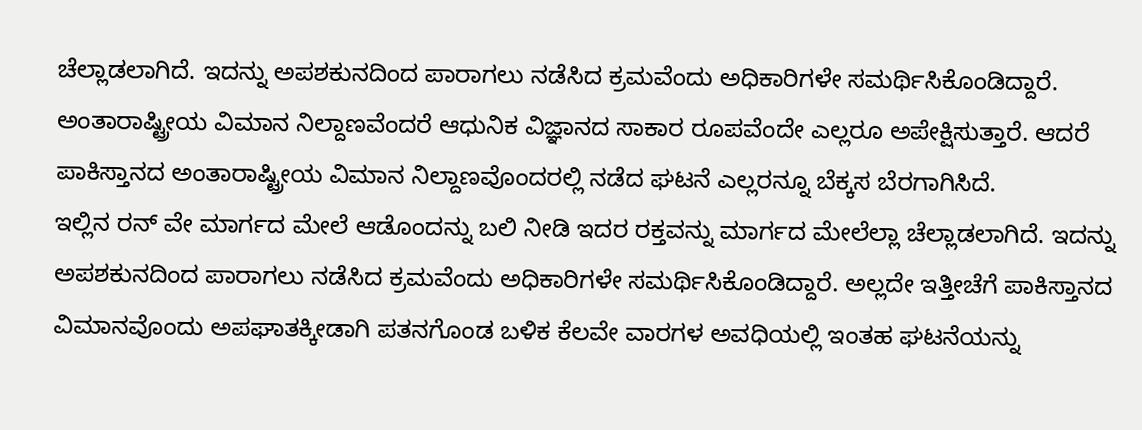ಚೆಲ್ಲಾಡಲಾಗಿದೆ. ಇದನ್ನು ಅಪಶಕುನದಿಂದ ಪಾರಾಗಲು ನಡೆಸಿದ ಕ್ರಮವೆಂದು ಅಧಿಕಾರಿಗಳೇ ಸಮರ್ಥಿಸಿಕೊಂಡಿದ್ದಾರೆ.
ಅಂತಾರಾಷ್ಟ್ರೀಯ ವಿಮಾನ ನಿಲ್ದಾಣವೆಂದರೆ ಆಧುನಿಕ ವಿಜ್ಞಾನದ ಸಾಕಾರ ರೂಪವೆಂದೇ ಎಲ್ಲರೂ ಅಪೇಕ್ಷಿಸುತ್ತಾರೆ. ಆದರೆ ಪಾಕಿಸ್ತಾನದ ಅಂತಾರಾಷ್ಟ್ರೀಯ ವಿಮಾನ ನಿಲ್ದಾಣವೊಂದರಲ್ಲಿ ನಡೆದ ಘಟನೆ ಎಲ್ಲರನ್ನೂ ಬೆಕ್ಕಸ ಬೆರಗಾಗಿಸಿದೆ.
ಇಲ್ಲಿನ ರನ್ ವೇ ಮಾರ್ಗದ ಮೇಲೆ ಆಡೊಂದನ್ನು ಬಲಿ ನೀಡಿ ಇದರ ರಕ್ತವನ್ನು ಮಾರ್ಗದ ಮೇಲೆಲ್ಲಾ ಚೆಲ್ಲಾಡಲಾಗಿದೆ. ಇದನ್ನು ಅಪಶಕುನದಿಂದ ಪಾರಾಗಲು ನಡೆಸಿದ ಕ್ರಮವೆಂದು ಅಧಿಕಾರಿಗಳೇ ಸಮರ್ಥಿಸಿಕೊಂಡಿದ್ದಾರೆ. ಅಲ್ಲದೇ ಇತ್ತೀಚೆಗೆ ಪಾಕಿಸ್ತಾನದ ವಿಮಾನವೊಂದು ಅಪಘಾತಕ್ಕೀಡಾಗಿ ಪತನಗೊಂಡ ಬಳಿಕ ಕೆಲವೇ ವಾರಗಳ ಅವಧಿಯಲ್ಲಿ ಇಂತಹ ಘಟನೆಯನ್ನು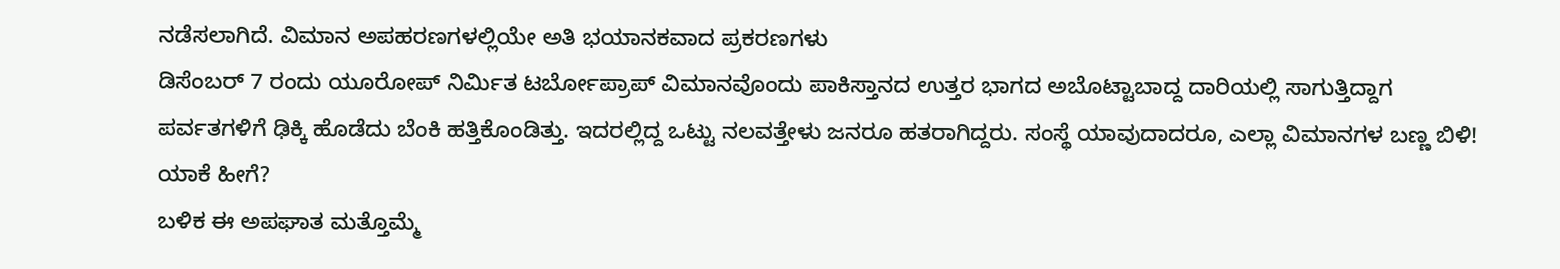ನಡೆಸಲಾಗಿದೆ. ವಿಮಾನ ಅಪಹರಣಗಳಲ್ಲಿಯೇ ಅತಿ ಭಯಾನಕವಾದ ಪ್ರಕರಣಗಳು
ಡಿಸೆಂಬರ್ 7 ರಂದು ಯೂರೋಪ್ ನಿರ್ಮಿತ ಟರ್ಬೋಪ್ರಾಪ್ ವಿಮಾನವೊಂದು ಪಾಕಿಸ್ತಾನದ ಉತ್ತರ ಭಾಗದ ಅಬೊಟ್ಟಾಬಾದ್ದ ದಾರಿಯಲ್ಲಿ ಸಾಗುತ್ತಿದ್ದಾಗ ಪರ್ವತಗಳಿಗೆ ಢಿಕ್ಕಿ ಹೊಡೆದು ಬೆಂಕಿ ಹತ್ತಿಕೊಂಡಿತ್ತು. ಇದರಲ್ಲಿದ್ದ ಒಟ್ಟು ನಲವತ್ತೇಳು ಜನರೂ ಹತರಾಗಿದ್ದರು. ಸಂಸ್ಥೆ ಯಾವುದಾದರೂ, ಎಲ್ಲಾ ವಿಮಾನಗಳ ಬಣ್ಣ ಬಿಳಿ! ಯಾಕೆ ಹೀಗೆ?
ಬಳಿಕ ಈ ಅಪಘಾತ ಮತ್ತೊಮ್ಮೆ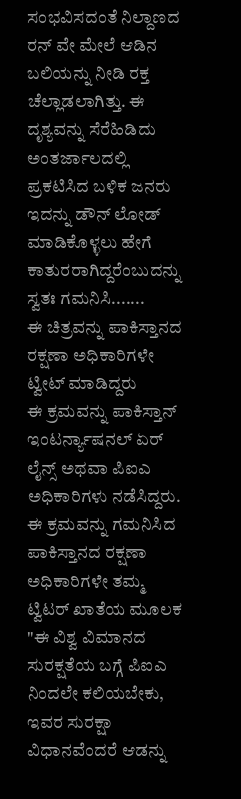ಸಂಭವಿಸದಂತೆ ನಿಲ್ದಾಣದ ರನ್ ವೇ ಮೇಲೆ ಆಡಿನ ಬಲಿಯನ್ನು ನೀಡಿ ರಕ್ತ ಚೆಲ್ಲಾಡಲಾಗಿತ್ತು. ಈ ದೃಶ್ಯವನ್ನು ಸೆರೆಹಿಡಿದು ಅಂತರ್ಜಾಲದಲ್ಲಿ ಪ್ರಕಟಿಸಿದ ಬಳಿಕ ಜನರು ಇದನ್ನು ಡೌನ್ ಲೋಡ್ ಮಾಡಿಕೊಳ್ಳಲು ಹೇಗೆ ಕಾತುರರಾಗಿದ್ದರೆಂಬುದನ್ನು ಸ್ವತಃ ಗಮನಿಸಿ.......
ಈ ಚಿತ್ರವನ್ನು ಪಾಕಿಸ್ತಾನದ ರಕ್ಷಣಾ ಅಧಿಕಾರಿಗಳೇ ಟ್ವೀಟ್ ಮಾಡಿದ್ದರು
ಈ ಕ್ರಮವನ್ನು ಪಾಕಿಸ್ತಾನ್ ಇಂಟರ್ನ್ಯಾಷನಲ್ ಏರ್ ಲೈನ್ಸ್ ಅಥವಾ ಪಿಐಎ ಅಧಿಕಾರಿಗಳು ನಡೆಸಿದ್ದರು. ಈ ಕ್ರಮವನ್ನು ಗಮನಿಸಿದ ಪಾಕಿಸ್ತಾನದ ರಕ್ಷಣಾ ಅಧಿಕಾರಿಗಳೇ ತಮ್ಮ ಟ್ವಿಟರ್ ಖಾತೆಯ ಮೂಲಕ "ಈ ವಿಶ್ವ ವಿಮಾನದ ಸುರಕ್ಷತೆಯ ಬಗ್ಗೆ ಪಿಐಎ ನಿಂದಲೇ ಕಲಿಯಬೇಕು, ಇವರ ಸುರಕ್ಷಾ ವಿಧಾನವೆಂದರೆ ಆಡನ್ನು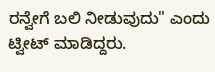ರನ್ವೇಗೆ ಬಲಿ ನೀಡುವುದು" ಎಂದು ಟ್ವೀಟ್ ಮಾಡಿದ್ದರು.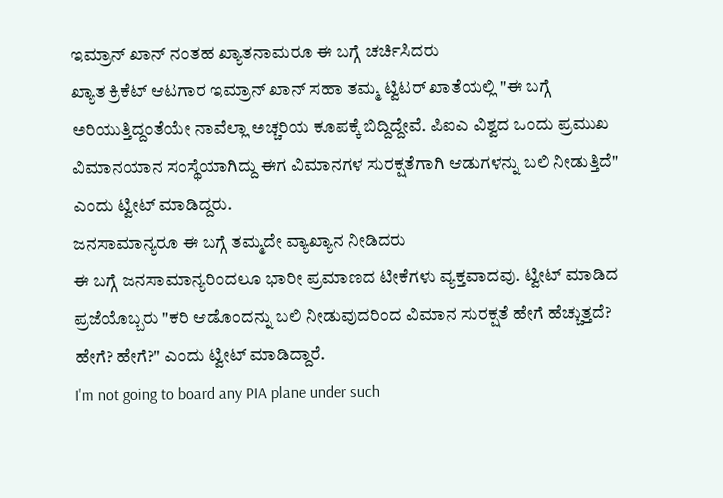ಇಮ್ರಾನ್ ಖಾನ್ ನಂತಹ ಖ್ಯಾತನಾಮರೂ ಈ ಬಗ್ಗೆ ಚರ್ಚಿಸಿದರು
ಖ್ಯಾತ ಕ್ರಿಕೆಟ್ ಆಟಗಾರ ಇಮ್ರಾನ್ ಖಾನ್ ಸಹಾ ತಮ್ಮ ಟ್ವಿಟರ್ ಖಾತೆಯಲ್ಲಿ "ಈ ಬಗ್ಗೆ ಅರಿಯುತ್ತಿದ್ದಂತೆಯೇ ನಾವೆಲ್ಲಾ ಅಚ್ಚರಿಯ ಕೂಪಕ್ಕೆ ಬಿದ್ದಿದ್ದೇವೆ. ಪಿಐಎ ವಿಶ್ವದ ಒಂದು ಪ್ರಮುಖ ವಿಮಾನಯಾನ ಸಂಸ್ಥೆಯಾಗಿದ್ದು ಈಗ ವಿಮಾನಗಳ ಸುರಕ್ಷತೆಗಾಗಿ ಆಡುಗಳನ್ನು ಬಲಿ ನೀಡುತ್ತಿದೆ" ಎಂದು ಟ್ವೀಟ್ ಮಾಡಿದ್ದರು.
ಜನಸಾಮಾನ್ಯರೂ ಈ ಬಗ್ಗೆ ತಮ್ಮದೇ ವ್ಯಾಖ್ಯಾನ ನೀಡಿದರು
ಈ ಬಗ್ಗೆ ಜನಸಾಮಾನ್ಯರಿಂದಲೂ ಭಾರೀ ಪ್ರಮಾಣದ ಟೀಕೆಗಳು ವ್ಯಕ್ತವಾದವು. ಟ್ವೀಟ್ ಮಾಡಿದ ಪ್ರಜೆಯೊಬ್ಬರು "ಕರಿ ಆಡೊಂದನ್ನು ಬಲಿ ನೀಡುವುದರಿಂದ ವಿಮಾನ ಸುರಕ್ಷತೆ ಹೇಗೆ ಹೆಚ್ಚುತ್ತದೆ? ಹೇಗೆ? ಹೇಗೆ?" ಎಂದು ಟ್ವೀಟ್ ಮಾಡಿದ್ದಾರೆ.
I'm not going to board any PIA plane under such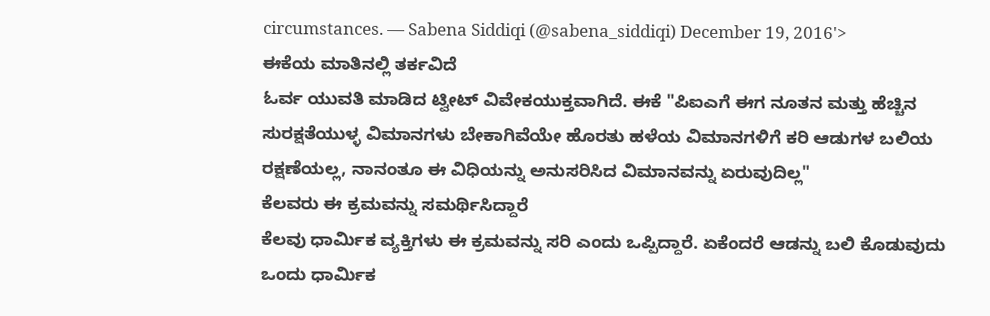circumstances. — Sabena Siddiqi (@sabena_siddiqi) December 19, 2016'>
ಈಕೆಯ ಮಾತಿನಲ್ಲಿ ತರ್ಕವಿದೆ
ಓರ್ವ ಯುವತಿ ಮಾಡಿದ ಟ್ವೀಟ್ ವಿವೇಕಯುಕ್ತವಾಗಿದೆ. ಈಕೆ "ಪಿಐಎಗೆ ಈಗ ನೂತನ ಮತ್ತು ಹೆಚ್ಚಿನ ಸುರಕ್ಷತೆಯುಳ್ಳ ವಿಮಾನಗಳು ಬೇಕಾಗಿವೆಯೇ ಹೊರತು ಹಳೆಯ ವಿಮಾನಗಳಿಗೆ ಕರಿ ಆಡುಗಳ ಬಲಿಯ ರಕ್ಷಣೆಯಲ್ಲ, ನಾನಂತೂ ಈ ವಿಧಿಯನ್ನು ಅನುಸರಿಸಿದ ವಿಮಾನವನ್ನು ಏರುವುದಿಲ್ಲ"
ಕೆಲವರು ಈ ಕ್ರಮವನ್ನು ಸಮರ್ಥಿಸಿದ್ದಾರೆ
ಕೆಲವು ಧಾರ್ಮಿಕ ವ್ಯಕ್ತಿಗಳು ಈ ಕ್ರಮವನ್ನು ಸರಿ ಎಂದು ಒಪ್ಪಿದ್ದಾರೆ. ಏಕೆಂದರೆ ಆಡನ್ನು ಬಲಿ ಕೊಡುವುದು ಒಂದು ಧಾರ್ಮಿಕ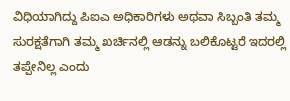ವಿಧಿಯಾಗಿದ್ದು ಪಿಐಎ ಅಧಿಕಾರಿಗಳು ಅಥವಾ ಸಿಬ್ಬಂತಿ ತಮ್ಮ ಸುರಕ್ಷತೆಗಾಗಿ ತಮ್ಮ ಖರ್ಚಿನಲ್ಲಿ ಆಡನ್ನು ಬಲಿಕೊಟ್ಟರೆ ಇದರಲ್ಲಿ ತಪ್ಪೇನಿಲ್ಲ ಎಂದು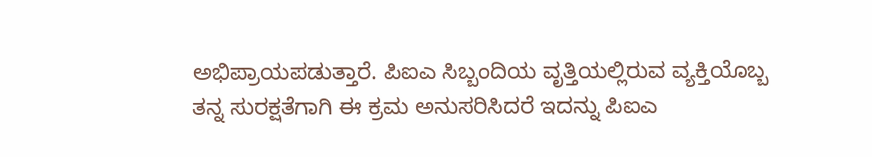ಅಭಿಪ್ರಾಯಪಡುತ್ತಾರೆ. ಪಿಐಎ ಸಿಬ್ಬಂದಿಯ ವೃತ್ತಿಯಲ್ಲಿರುವ ವ್ಯಕ್ತಿಯೊಬ್ಬ ತನ್ನ ಸುರಕ್ಷತೆಗಾಗಿ ಈ ಕ್ರಮ ಅನುಸರಿಸಿದರೆ ಇದನ್ನು ಪಿಐಎ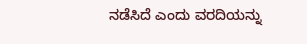ನಡೆಸಿದೆ ಎಂದು ವರದಿಯನ್ನು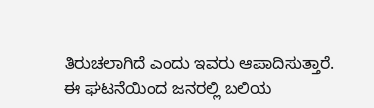ತಿರುಚಲಾಗಿದೆ ಎಂದು ಇವರು ಆಪಾದಿಸುತ್ತಾರೆ.
ಈ ಘಟನೆಯಿಂದ ಜನರಲ್ಲಿ ಬಲಿಯ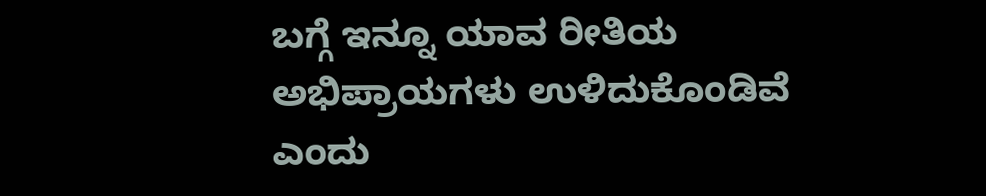ಬಗ್ಗೆ ಇನ್ನೂ ಯಾವ ರೀತಿಯ ಅಭಿಪ್ರಾಯಗಳು ಉಳಿದುಕೊಂಡಿವೆ ಎಂದು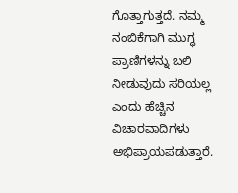ಗೊತ್ತಾಗುತ್ತದೆ. ನಮ್ಮ ನಂಬಿಕೆಗಾಗಿ ಮುಗ್ಧ ಪ್ರಾಣಿಗಳನ್ನು ಬಲಿ ನೀಡುವುದು ಸರಿಯಲ್ಲ ಎಂದು ಹೆಚ್ಚಿನ ವಿಚಾರವಾದಿಗಳು ಅಭಿಪ್ರಾಯಪಡುತ್ತಾರೆ.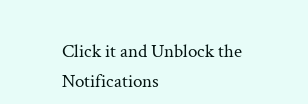Click it and Unblock the Notifications